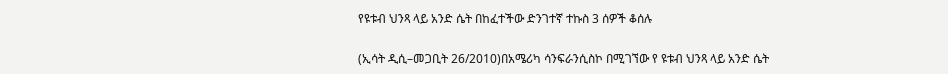የዩቱብ ህንጻ ላይ አንድ ሴት በከፈተችው ድንገተኛ ተኩስ 3 ሰዎች ቆሰሉ

(ኢሳት ዲሲ–መጋቢት 26/2010)በአሜሪካ ሳንፍራንሲስኮ በሚገኘው የ ዩቱብ ህንጻ ላይ አንድ ሴት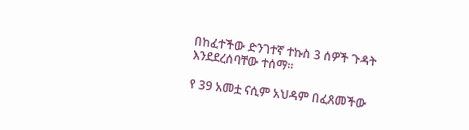በከፈተችው ድንገተኛ ተኩስ 3 ሰዎች ጉዳት እንደደረሰባቸው ተሰማ።

የ 39 አመቷ ናሲም አህዳም በፈጸመችው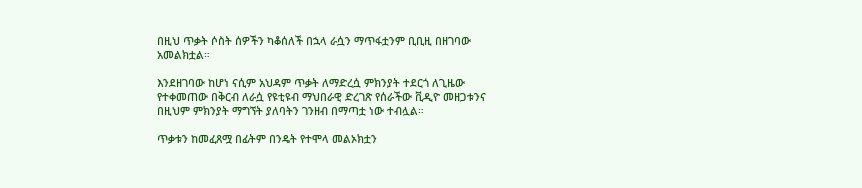በዚህ ጥቃት ሶስት ሰዎችን ካቆሰለች በኋላ ራሷን ማጥፋቷንም ቢቢዚ በዘገባው አመልክቷል።

እንደዘገባው ከሆነ ናሲም አህዳም ጥቃት ለማድረሷ ምክንያት ተደርጎ ለጊዜው የተቀመጠው በቅርብ ለራሷ የዩቲዩብ ማህበራዊ ድረገጽ የሰራችው ቪዲዮ መዘጋቱንና በዚህም ምክንያት ማግኘት ያለባትን ገንዘብ በማጣቷ ነው ተብሏል።

ጥቃቱን ከመፈጸሟ በፊትም በንዴት የተሞላ መልኦክቷን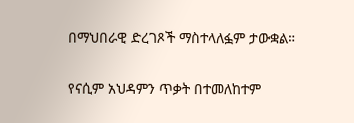በማህበራዊ ድረገጾች ማስተላለፏም ታውቋል።

የናሲም አህዳምን ጥቃት በተመለከተም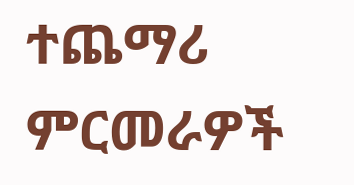ተጨማሪ ምርመራዎች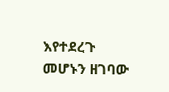እየተደረጉ መሆኑን ዘገባው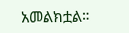አመልክቷል።